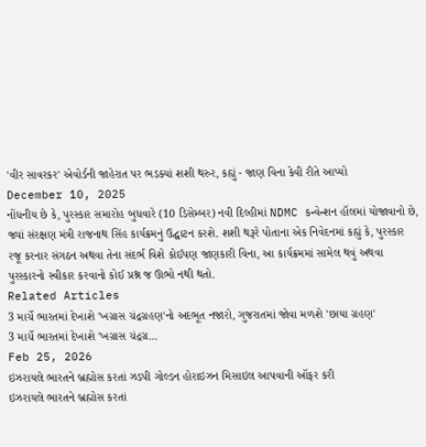'વીર સાવરકર' એવોર્ડની જાહેરાત પર ભડક્યાં શશી થરુર, કહ્યું - જાણ વિના કેવી રીતે આપ્યો
December 10, 2025
નોંધનીય છે કે, પુરસ્કાર સમારોહ બુધવારે (10 ડિસેમ્બર) નવી દિલ્હીમાં NDMC કન્વેન્શન હૉલમાં યોજાવાનો છે, જ્યાં સંરક્ષણ મંત્રી રાજનાથ સિંહ કાર્યક્રમનું ઉદ્ઘાટન કરશે. શશી થરૂરે પોતાના એક નિવેદનમાં કહ્યું કે, પુરસ્કાર રજૂ કરનાર સંગઠન અથવા તેના સંદર્ભ વિશે કોઈપણ જાણકારી વિના, આ કાર્યક્રમમાં સામેલ થવું અથવા પુરસ્કારનો સ્વીકાર કરવાનો કોઈ પ્રશ્ન જ ઊભો નથી થતો.
Related Articles
3 માર્ચે ભારતમાં દેખાશે 'ખગ્રાસ ચંદ્રગ્રહણ'નો અદભૂત નજારો, ગુજરાતમાં જોવા મળશે 'છાયા ગ્રહણ'
3 માર્ચે ભારતમાં દેખાશે 'ખગ્રાસ ચંદ્રગ્ર...
Feb 25, 2026
ઇઝરાયલે ભારતને બ્રહ્મોસ કરતાં ઝડપી ગોલ્ડન હોરાઇઝન મિસાઇલ આપવાની ઑફર કરી
ઇઝરાયલે ભારતને બ્રહ્મોસ કરતાં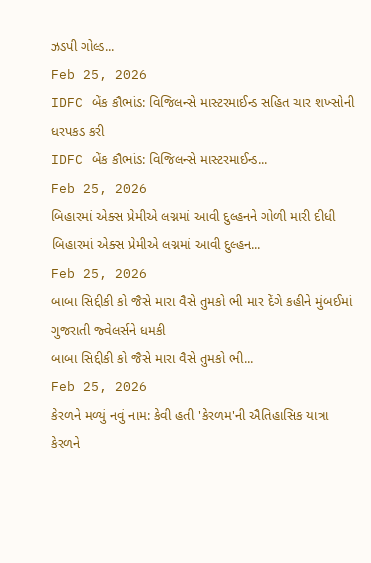ઝડપી ગોલ્ડ...
Feb 25, 2026
IDFC બેંક કૌભાંડ: વિજિલન્સે માસ્ટરમાઈન્ડ સહિત ચાર શખ્સોની ધરપકડ કરી
IDFC બેંક કૌભાંડ: વિજિલન્સે માસ્ટરમાઈન્ડ...
Feb 25, 2026
બિહારમાં એક્સ પ્રેમીએ લગ્નમાં આવી દુલ્હનને ગોળી મારી દીધી
બિહારમાં એક્સ પ્રેમીએ લગ્નમાં આવી દુલ્હન...
Feb 25, 2026
બાબા સિદ્દીકી કો જૈસે મારા વૈસે તુમકો ભી માર દેંગે કહીને મુંબઈમાં ગુજરાતી જ્વેલર્સને ધમકી
બાબા સિદ્દીકી કો જૈસે મારા વૈસે તુમકો ભી...
Feb 25, 2026
કેરળને મળ્યું નવું નામ: કેવી હતી 'કેરળમ'ની ઐતિહાસિક યાત્રા
કેરળને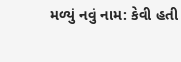મળ્યું નવું નામ: કેવી હતી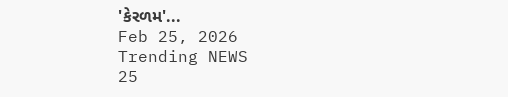'કેરળમ'...
Feb 25, 2026
Trending NEWS
25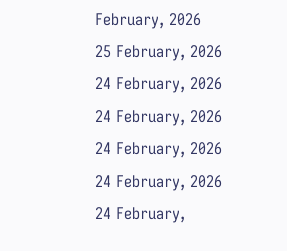February, 2026
25 February, 2026
24 February, 2026
24 February, 2026
24 February, 2026
24 February, 2026
24 February,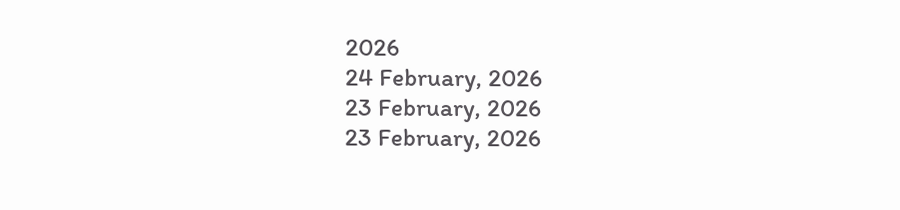2026
24 February, 2026
23 February, 2026
23 February, 2026